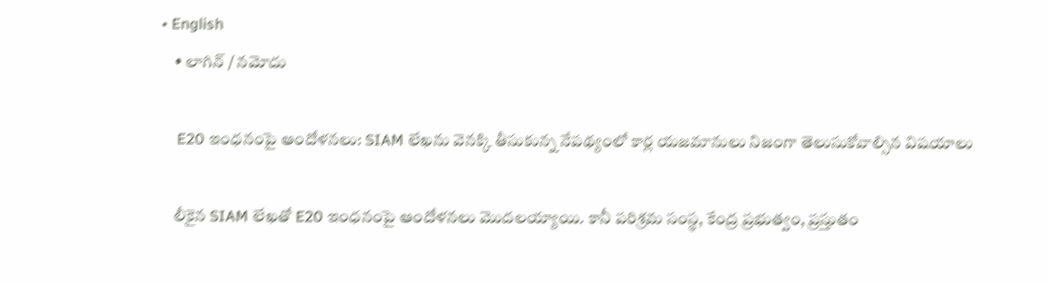• English
    • లాగిన్ / నమోదు

    E20 ఇంధనంపై ఆందోళనలు: SIAM లేఖను వెనక్కి తీసుకున్న నేపథ్యంలో కార్ల యజమానులు నిజంగా తెలుసుకోవాల్సిన విషయాలు

    లీకైన SIAM లేఖతో E20 ఇంధనంపై ఆందోళనలు మొదలయ్యాయి. కానీ పరిశ్రమ సంస్థ, కేంద్ర ప్రభుత్వం, ప్రస్తుతం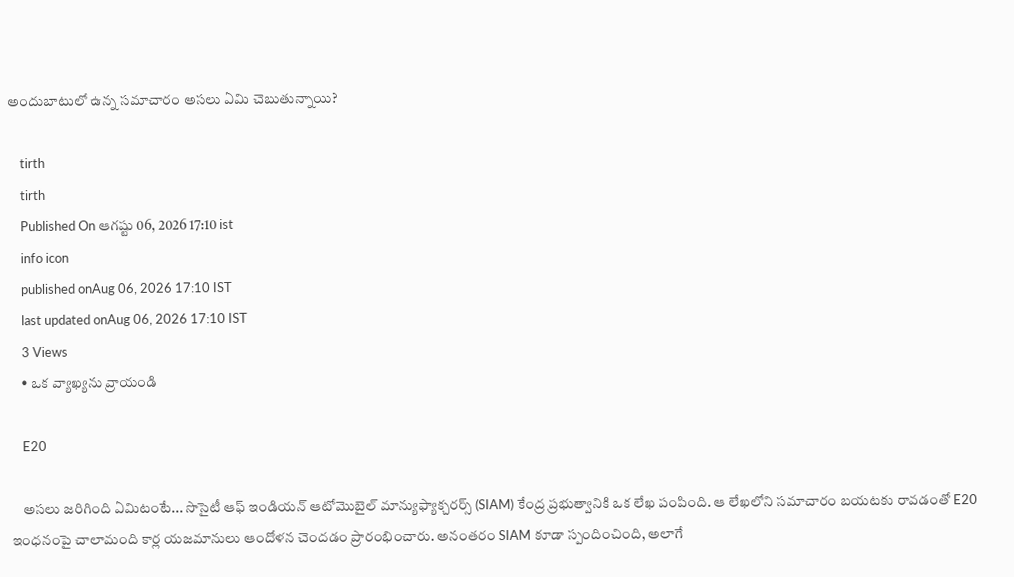అందుబాటులో ఉన్న సమాచారం అసలు ఏమి చెబుతున్నాయి?

    tirth
    tirth
    Published On ఆగష్టు 06, 2026 17:10 ist
    info icon
    published onAug 06, 2026 17:10 IST
    last updated onAug 06, 2026 17:10 IST
    3 Views
    • ఒక వ్యాఖ్యను వ్రాయండి

    E20

    అసలు జరిగింది ఏమిటంటే... సొసైటీ ఆఫ్ ఇండియన్ ఆటోమొబైల్ మాన్యుఫ్యాక్చరర్స్ (SIAM) కేంద్ర ప్రభుత్వానికి ఒక లేఖ పంపింది. ఆ లేఖలోని సమాచారం బయటకు రావడంతో E20 ఇంధనంపై చాలామంది కార్ల యజమానులు ఆందోళన చెందడం ప్రారంభించారు. అనంతరం SIAM కూడా స్పందించింది, అలాగే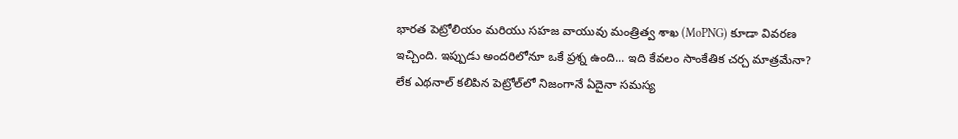భారత పెట్రోలియం మరియు సహజ వాయువు మంత్రిత్వ శాఖ (MoPNG) కూడా వివరణ ఇచ్చింది. ఇప్పుడు అందరిలోనూ ఒకే ప్రశ్న ఉంది... ఇది కేవలం సాంకేతిక చర్చ మాత్రమేనా? లేక ఎథనాల్ కలిపిన పెట్రోల్‌లో నిజంగానే ఏదైనా సమస్య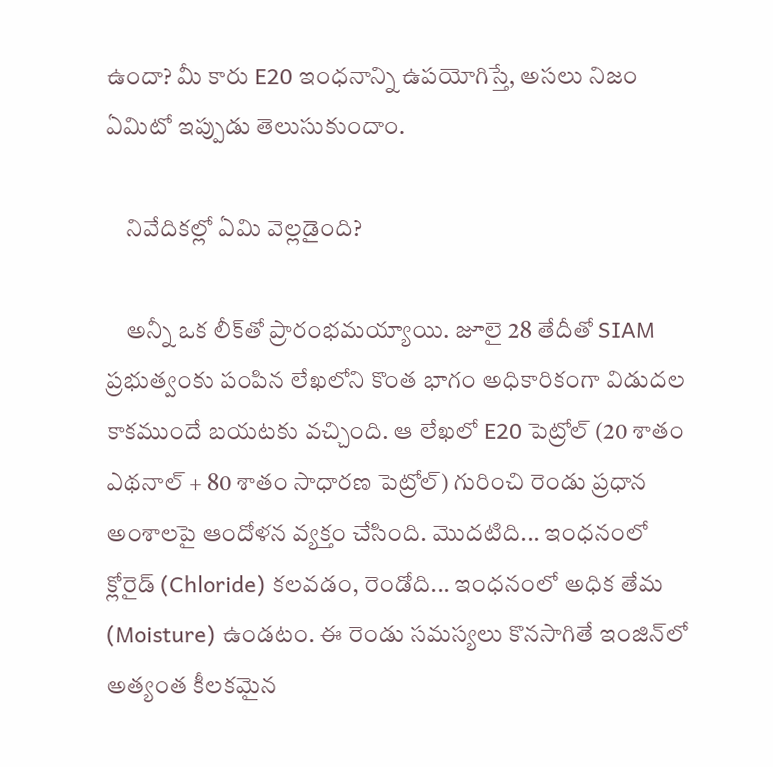ఉందా? మీ కారు E20 ఇంధనాన్ని ఉపయోగిస్తే, అసలు నిజం ఏమిటో ఇప్పుడు తెలుసుకుందాం.

    నివేదికల్లో ఏమి వెల్లడైంది?

    అన్నీ ఒక లీక్‌తో ప్రారంభమయ్యాయి. జూలై 28 తేదీతో SIAM ప్రభుత్వం‌కు పంపిన లేఖలోని కొంత భాగం అధికారికంగా విడుదల కాకముందే బయటకు వచ్చింది. ఆ లేఖలో E20 పెట్రోల్ (20 శాతం ఎథనాల్ + 80 శాతం సాధారణ పెట్రోల్) గురించి రెండు ప్రధాన అంశాలపై ఆందోళన వ్యక్తం చేసింది. మొదటిది... ఇంధనంలో క్లోరైడ్ (Chloride) కలవడం, రెండోది... ఇంధనంలో అధిక తేమ (Moisture) ఉండటం. ఈ రెండు సమస్యలు కొనసాగితే ఇంజిన్‌లో అత్యంత కీలకమైన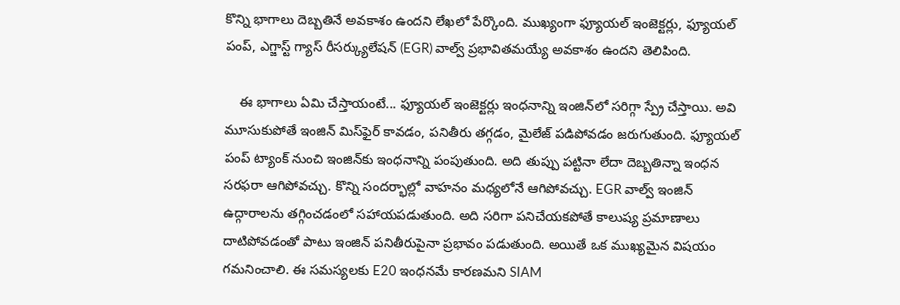కొన్ని భాగాలు దెబ్బతినే అవకాశం ఉందని లేఖలో పేర్కొంది. ముఖ్యంగా ఫ్యూయల్ ఇంజెక్టర్లు, ఫ్యూయల్ పంప్, ఎగ్జాస్ట్ గ్యాస్ రీసర్క్యులేషన్ (EGR) వాల్వ్ ప్రభావితమయ్యే అవకాశం ఉందని తెలిపింది.

    ఈ భాగాలు ఏమి చేస్తాయంటే... ఫ్యూయల్ ఇంజెక్టర్లు ఇంధనాన్ని ఇంజిన్‌లో సరిగ్గా స్ప్రే చేస్తాయి. అవి మూసుకుపోతే ఇంజిన్ మిస్‌ఫైర్ కావడం, పనితీరు తగ్గడం, మైలేజ్ పడిపోవడం జరుగుతుంది. ఫ్యూయల్ పంప్ ట్యాంక్ నుంచి ఇంజిన్‌కు ఇంధనాన్ని పంపుతుంది. అది తుప్పు పట్టినా లేదా దెబ్బతిన్నా ఇంధన సరఫరా ఆగిపోవచ్చు. కొన్ని సందర్భాల్లో వాహనం మధ్యలోనే ఆగిపోవచ్చు. EGR వాల్వ్ ఇంజిన్ ఉద్గారాలను తగ్గించడంలో సహాయపడుతుంది. అది సరిగా పనిచేయకపోతే కాలుష్య ప్రమాణాలు దాటిపోవడంతో పాటు ఇంజిన్ పనితీరుపైనా ప్రభావం పడుతుంది. అయితే ఒక ముఖ్యమైన విషయం గమనించాలి. ఈ సమస్యలకు E20 ఇంధనమే కారణమని SIAM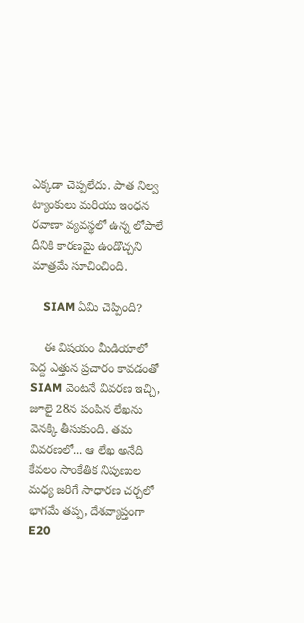ఎక్కడా చెప్పలేదు. పాత నిల్వ ట్యాంకులు మరియు ఇంధన రవాణా వ్యవస్థలో ఉన్న లోపాలే దీనికి కారణమై ఉండొచ్చని మాత్రమే సూచించింది.

    SIAM ఏమి చెప్పింది?

    ఈ విషయం మీడియాలో పెద్ద ఎత్తున ప్రచారం కావడంతో SIAM వెంటనే వివరణ ఇచ్చి, జూలై 28న పంపిన లేఖను వెనక్కి తీసుకుంది. తమ వివరణలో... ఆ లేఖ అనేది కేవలం సాంకేతిక నిపుణుల మధ్య జరిగే సాధారణ చర్చలో భాగమే తప్ప, దేశవ్యాప్తంగా E20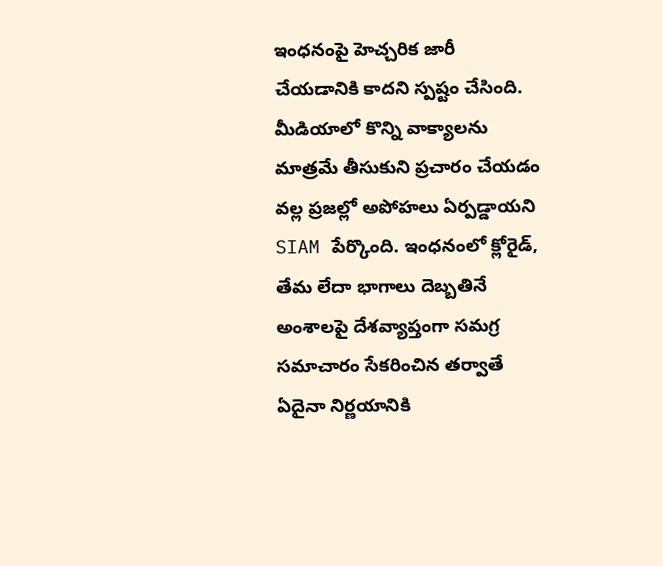ఇంధనంపై హెచ్చరిక జారీ చేయడానికి కాదని స్పష్టం చేసింది. మీడియాలో కొన్ని వాక్యాలను మాత్రమే తీసుకుని ప్రచారం చేయడం వల్ల ప్రజల్లో అపోహలు ఏర్పడ్డాయని SIAM పేర్కొంది. ఇంధనంలో క్లోరైడ్, తేమ లేదా భాగాలు దెబ్బతినే అంశాలపై దేశవ్యాప్తంగా సమగ్ర సమాచారం సేకరించిన తర్వాతే ఏదైనా నిర్ణయానికి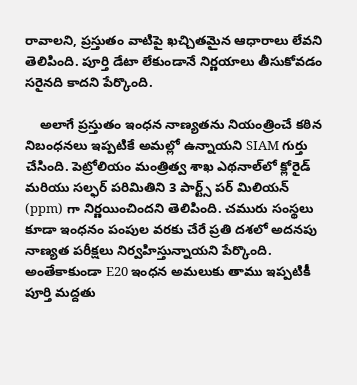రావాలని, ప్రస్తుతం వాటిపై ఖచ్చితమైన ఆధారాలు లేవని తెలిపింది. పూర్తి డేటా లేకుండానే నిర్ణయాలు తీసుకోవడం సరైనది కాదని పేర్కొంది.

    అలాగే ప్రస్తుతం ఇంధన నాణ్యతను నియంత్రించే కఠిన నిబంధనలు ఇప్పటికే అమల్లో ఉన్నాయని SIAM గుర్తు చేసింది. పెట్రోలియం మంత్రిత్వ శాఖ ఎథనాల్‌లో క్లోరైడ్ మరియు సల్ఫర్ పరిమితిని 3 పార్ట్స్ పర్ మిలియన్ (ppm) గా నిర్ణయించిందని తెలిపింది. చమురు సంస్థలు కూడా ఇంధనం పంపుల వరకు చేరే ప్రతి దశలో అదనపు నాణ్యత పరీక్షలు నిర్వహిస్తున్నాయని పేర్కొంది. అంతేకాకుండా E20 ఇంధన అమలుకు తాము ఇప్పటికీ పూర్తి మద్దతు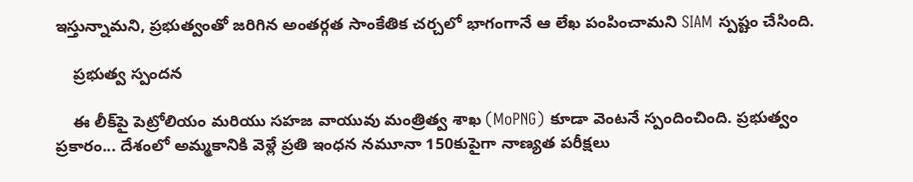ఇస్తున్నామని, ప్రభుత్వంతో జరిగిన అంతర్గత సాంకేతిక చర్చలో భాగంగానే ఆ లేఖ పంపించామని SIAM స్పష్టం చేసింది.

    ప్రభుత్వ స్పందన

    ఈ లీక్‌పై పెట్రోలియం మరియు సహజ వాయువు మంత్రిత్వ శాఖ (MoPNG) కూడా వెంటనే స్పందించింది. ప్రభుత్వం ప్రకారం... దేశంలో అమ్మకానికి వెళ్లే ప్రతి ఇంధన నమూనా 150కుపైగా నాణ్యత పరీక్షలు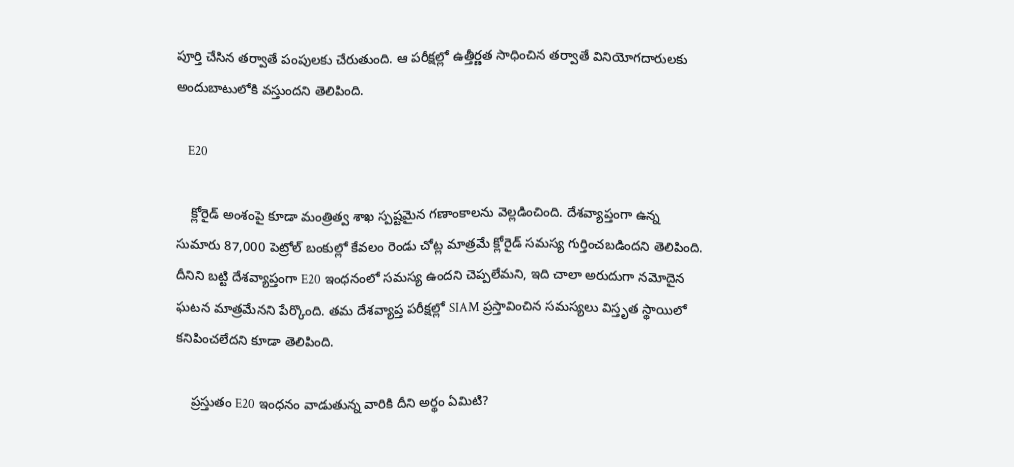పూర్తి చేసిన తర్వాతే పంపులకు చేరుతుంది. ఆ పరీక్షల్లో ఉత్తీర్ణత సాధించిన తర్వాతే వినియోగదారులకు అందుబాటులోకి వస్తుందని తెలిపింది.

    E20

    క్లోరైడ్ అంశంపై కూడా మంత్రిత్వ శాఖ స్పష్టమైన గణాంకాలను వెల్లడించింది. దేశవ్యాప్తంగా ఉన్న సుమారు 87,000 పెట్రోల్ బంకుల్లో కేవలం రెండు చోట్ల మాత్రమే క్లోరైడ్ సమస్య గుర్తించబడిందని తెలిపింది. దీనిని బట్టి దేశవ్యాప్తంగా E20 ఇంధనంలో సమస్య ఉందని చెప్పలేమని, ఇది చాలా అరుదుగా నమోదైన ఘటన మాత్రమేనని పేర్కొంది. తమ దేశవ్యాప్త పరీక్షల్లో SIAM ప్రస్తావించిన సమస్యలు విస్తృత స్థాయిలో కనిపించలేదని కూడా తెలిపింది.

    ప్రస్తుతం E20 ఇంధనం వాడుతున్న వారికి దీని అర్థం ఏమిటి?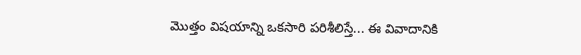మొత్తం విషయాన్ని ఒకసారి పరిశీలిస్తే... ఈ వివాదానికి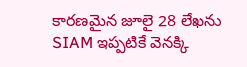కారణమైన జూలై 28 లేఖను SIAM ఇప్పటికే వెనక్కి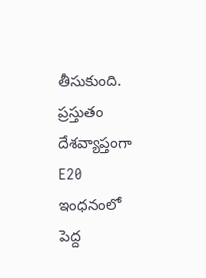తీసుకుంది. ప్రస్తుతం దేశవ్యాప్తంగా E20 ఇంధనంలో పెద్ద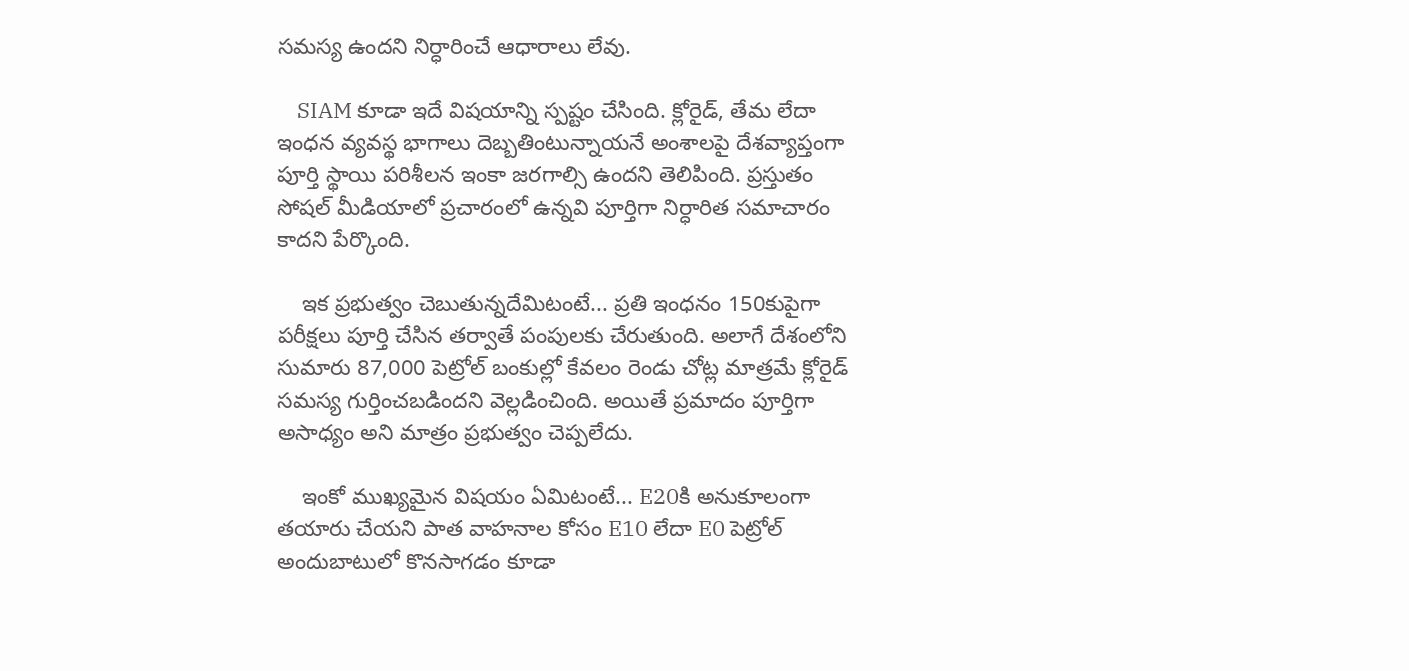సమస్య ఉందని నిర్ధారించే ఆధారాలు లేవు.

    SIAM కూడా ఇదే విషయాన్ని స్పష్టం చేసింది. క్లోరైడ్, తేమ లేదా ఇంధన వ్యవస్థ భాగాలు దెబ్బతింటున్నాయనే అంశాలపై దేశవ్యాప్తంగా పూర్తి స్థాయి పరిశీలన ఇంకా జరగాల్సి ఉందని తెలిపింది. ప్రస్తుతం సోషల్ మీడియాలో ప్రచారంలో ఉన్నవి పూర్తిగా నిర్ధారిత సమాచారం కాదని పేర్కొంది.

    ఇక ప్రభుత్వం చెబుతున్నదేమిటంటే... ప్రతి ఇంధనం 150కుపైగా పరీక్షలు పూర్తి చేసిన తర్వాతే పంపులకు చేరుతుంది. అలాగే దేశంలోని సుమారు 87,000 పెట్రోల్ బంకుల్లో కేవలం రెండు చోట్ల మాత్రమే క్లోరైడ్ సమస్య గుర్తించబడిందని వెల్లడించింది. అయితే ప్రమాదం పూర్తిగా అసాధ్యం అని మాత్రం ప్రభుత్వం చెప్పలేదు.

    ఇంకో ముఖ్యమైన విషయం ఏమిటంటే... E20కి అనుకూలంగా తయారు చేయని పాత వాహనాల కోసం E10 లేదా E0 పెట్రోల్ అందుబాటులో కొనసాగడం కూడా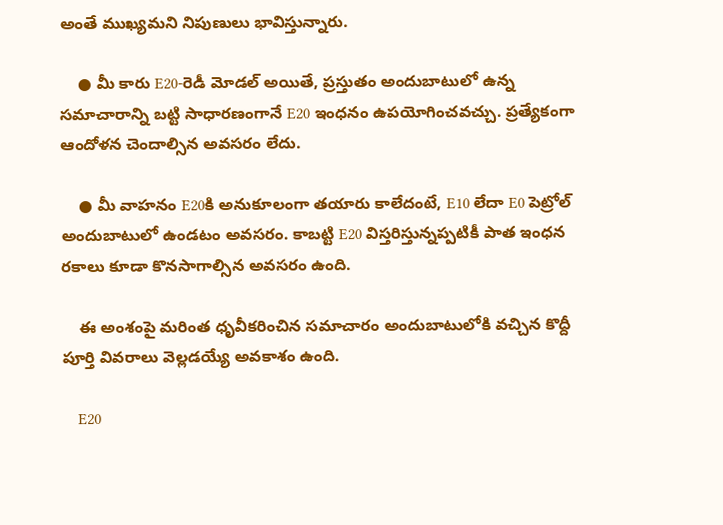అంతే ముఖ్యమని నిపుణులు భావిస్తున్నారు.

    ● మీ కారు E20-రెడీ మోడల్ అయితే, ప్రస్తుతం అందుబాటులో ఉన్న సమాచారాన్ని బట్టి సాధారణంగానే E20 ఇంధనం ఉపయోగించవచ్చు. ప్రత్యేకంగా ఆందోళన చెందాల్సిన అవసరం లేదు.

    ● మీ వాహనం E20కి అనుకూలంగా తయారు కాలేదంటే, E10 లేదా E0 పెట్రోల్ అందుబాటులో ఉండటం అవసరం. కాబట్టి E20 విస్తరిస్తున్నప్పటికీ పాత ఇంధన రకాలు కూడా కొనసాగాల్సిన అవసరం ఉంది.

    ఈ అంశంపై మరింత ధృవీకరించిన సమాచారం అందుబాటులోకి వచ్చిన కొద్దీ పూర్తి వివరాలు వెల్లడయ్యే అవకాశం ఉంది.

    E20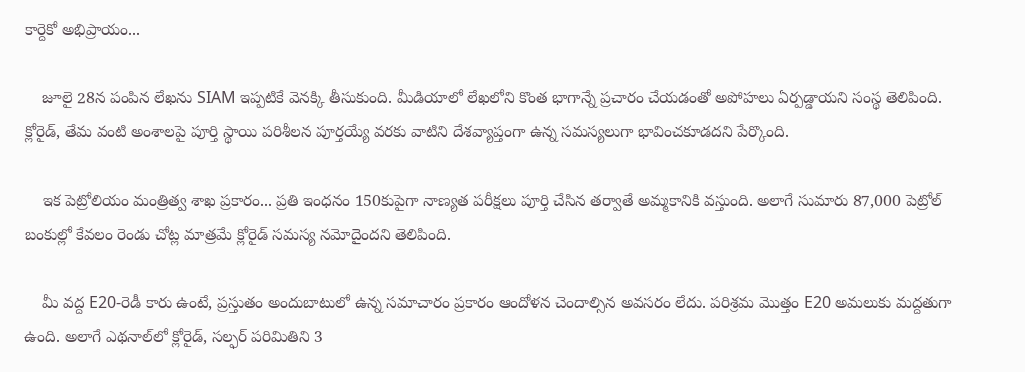కార్దెకో అభిప్రాయం...

    జూలై 28న పంపిన లేఖను SIAM ఇప్పటికే వెనక్కి తీసుకుంది. మీడియాలో లేఖలోని కొంత భాగాన్నే ప్రచారం చేయడంతో అపోహలు ఏర్పడ్డాయని సంస్థ తెలిపింది. క్లోరైడ్, తేమ వంటి అంశాలపై పూర్తి స్థాయి పరిశీలన పూర్తయ్యే వరకు వాటిని దేశవ్యాప్తంగా ఉన్న సమస్యలుగా భావించకూడదని పేర్కొంది.

    ఇక పెట్రోలియం మంత్రిత్వ శాఖ ప్రకారం... ప్రతి ఇంధనం 150కుపైగా నాణ్యత పరీక్షలు పూర్తి చేసిన తర్వాతే అమ్మకానికి వస్తుంది. అలాగే సుమారు 87,000 పెట్రోల్ బంకుల్లో కేవలం రెండు చోట్ల మాత్రమే క్లోరైడ్ సమస్య నమోదైందని తెలిపింది.

    మీ వద్ద E20-రెడీ కారు ఉంటే, ప్రస్తుతం అందుబాటులో ఉన్న సమాచారం ప్రకారం ఆందోళన చెందాల్సిన అవసరం లేదు. పరిశ్రమ మొత్తం E20 అమలుకు మద్దతుగా ఉంది. అలాగే ఎథనాల్‌లో క్లోరైడ్, సల్ఫర్ పరిమితిని 3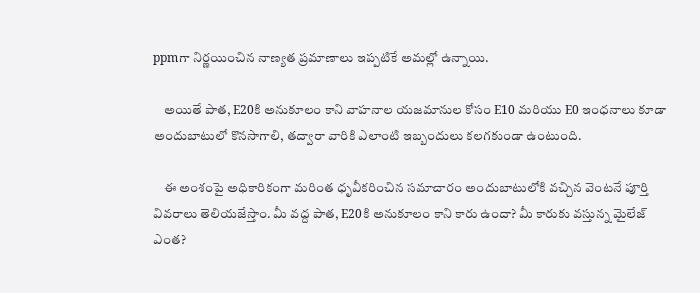ppmగా నిర్ణయించిన నాణ్యత ప్రమాణాలు ఇప్పటికే అమల్లో ఉన్నాయి.

    అయితే పాత, E20కి అనుకూలం కాని వాహనాల యజమానుల కోసం E10 మరియు E0 ఇంధనాలు కూడా అందుబాటులో కొనసాగాలి, తద్వారా వారికి ఎలాంటి ఇబ్బందులు కలగకుండా ఉంటుంది.

    ఈ అంశంపై అధికారికంగా మరింత ధృవీకరించిన సమాచారం అందుబాటులోకి వచ్చిన వెంటనే పూర్తి వివరాలు తెలియజేస్తాం. మీ వద్ద పాత, E20కి అనుకూలం కాని కారు ఉందా? మీ కారుకు వస్తున్న మైలేజ్ ఎంత?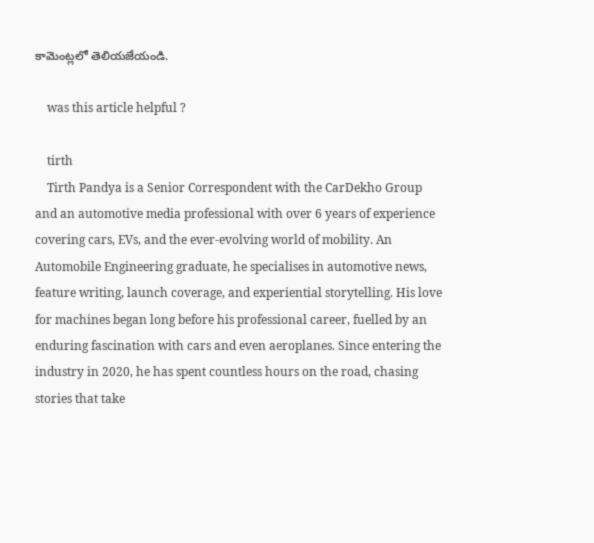కామెంట్లలో తెలియజేయండి.

    was this article helpful ?

    tirth
    Tirth Pandya is a Senior Correspondent with the CarDekho Group and an automotive media professional with over 6 years of experience covering cars, EVs, and the ever-evolving world of mobility. An Automobile Engineering graduate, he specialises in automotive news, feature writing, launch coverage, and experiential storytelling. His love for machines began long before his professional career, fuelled by an enduring fascination with cars and even aeroplanes. Since entering the industry in 2020, he has spent countless hours on the road, chasing stories that take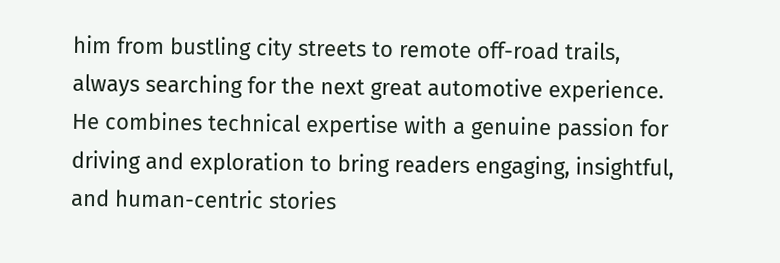him from bustling city streets to remote off-road trails, always searching for the next great automotive experience. He combines technical expertise with a genuine passion for driving and exploration to bring readers engaging, insightful, and human-centric stories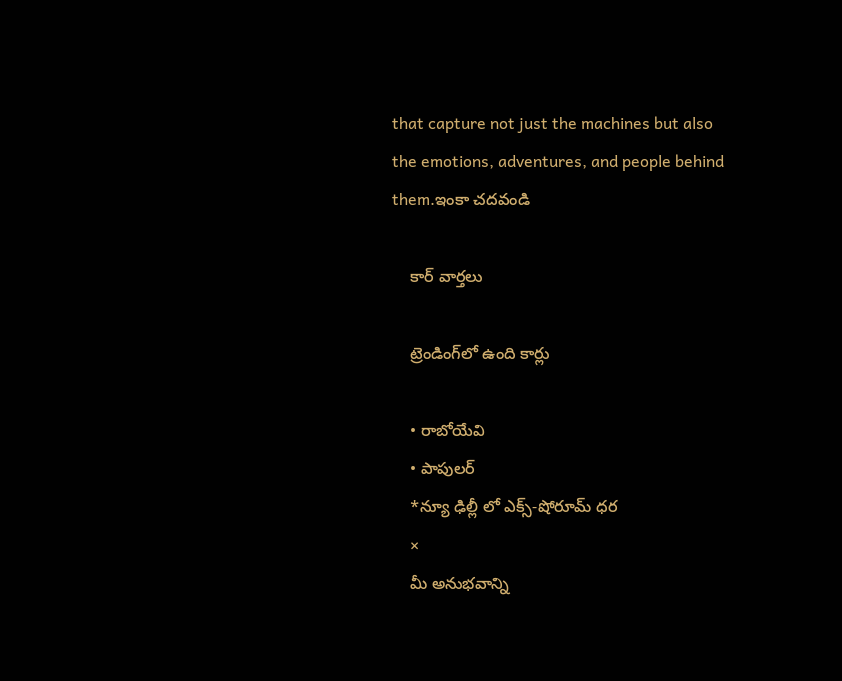that capture not just the machines but also the emotions, adventures, and people behind them.ఇంకా చదవండి

    కార్ వార్తలు

    ట్రెండింగ్‌లో ఉంది కార్లు

    • రాబోయేవి
    • పాపులర్
    *న్యూ ఢిల్లీ లో ఎక్స్-షోరూమ్ ధర
    ×
    మీ అనుభవాన్ని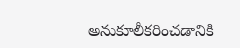అనుకూలీకరించడానికి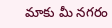మాకు మీ నగరం